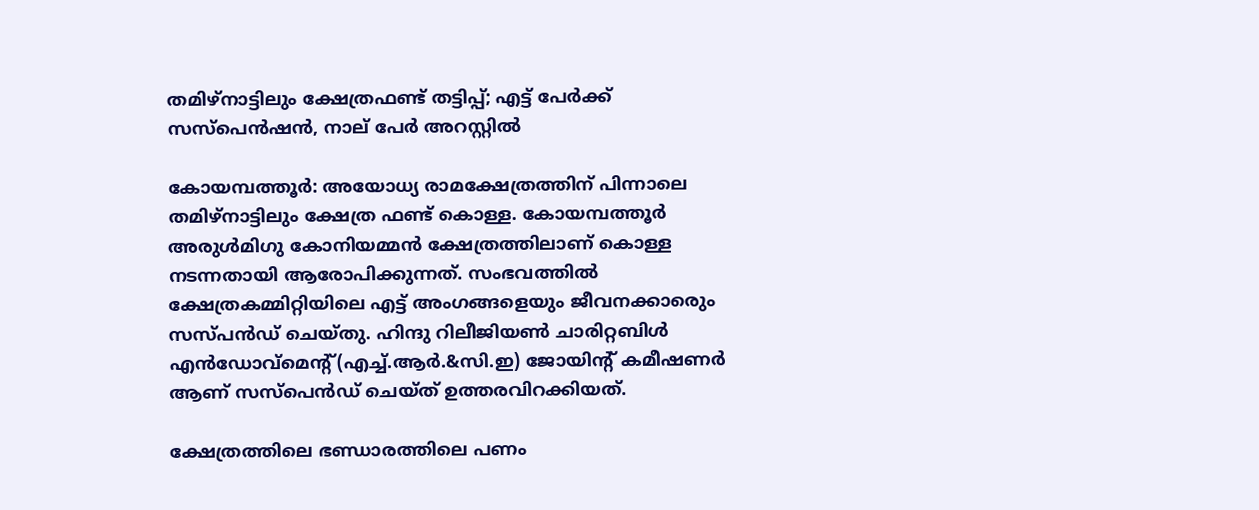തമിഴ്നാട്ടിലും ക്ഷേത്രഫണ്ട് തട്ടിപ്പ്; എട്ട് പേർക്ക് സസ്പെന്‍ഷന്‍, നാല് പേർ അറസ്റ്റിൽ

കോയമ്പത്തൂർ: അയോധ‍്യ രാമക്ഷേത്രത്തിന് പിന്നാലെ തമിഴ്നാട്ടിലും ക്ഷേത്ര ഫണ്ട് കൊള്ള. കോയമ്പത്തൂർ അരുൾമിഗു കോനിയമ്മന്‍ ക്ഷേത്രത്തിലാണ് കൊള്ള നടന്നതായി ആരോപിക്കുന്നത്. സംഭവത്തിൽ ക്ഷേത്രകമ്മിറ്റിയിലെ എട്ട് അംഗങ്ങളെയും ജീവനക്കാരെും സസ്പന്‍ഡ് ചെയ്തു. ഹിന്ദു റിലീജിയൺ ചാരിറ്റബിൾ എന്‍ഡോവ്മെന്‍റ്(എച്ച്.ആർ.&സി.ഇ) ജോയിന്‍റ് കമീഷണർ ആണ് സസ്പെന്‍ഡ് ചെയ്ത് ഉത്തരവിറക്കിയത്.

ക്ഷേത്രത്തിലെ ഭണ്ഡാരത്തിലെ പണം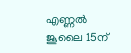എണ്ണൽ ജൂലൈ 15ന്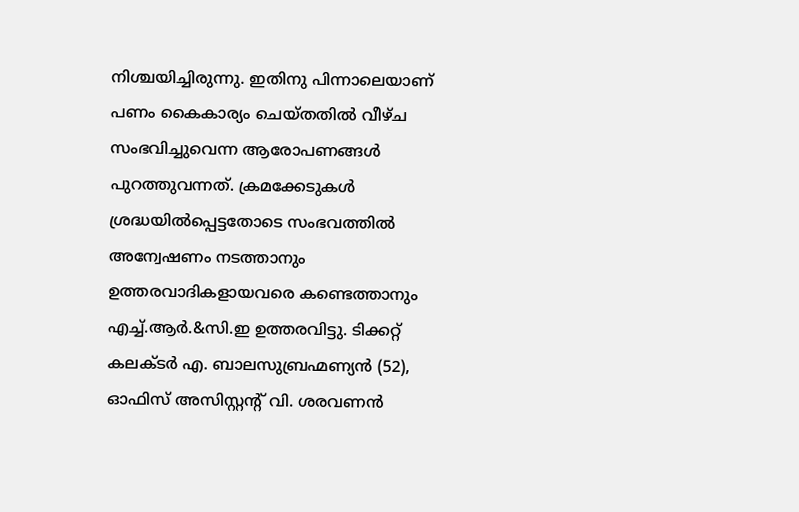നിശ്ചയിച്ചിരുന്നു. ഇതിനു പിന്നാലെയാണ് പണം കൈകാര്യം ചെയ്തതിൽ വീഴ്ച സംഭവിച്ചുവെന്ന ആരോപണങ്ങൾ പുറത്തുവന്നത്. ക്രമക്കേടുകൾ ശ്രദ്ധയിൽപ്പെട്ടതോടെ സംഭവത്തിൽ അന്വേഷണം നടത്താനും ഉത്തരവാദികളായവരെ കണ്ടെത്താനും എച്ച്.ആർ.&സി.ഇ ഉത്തരവിട്ടു. ടിക്കറ്റ് കലക്ടർ എ. ബാലസുബ്രഹ്മണ്യൻ (52), ഓഫിസ് അസിസ്റ്റന്റ് വി. ശരവണൻ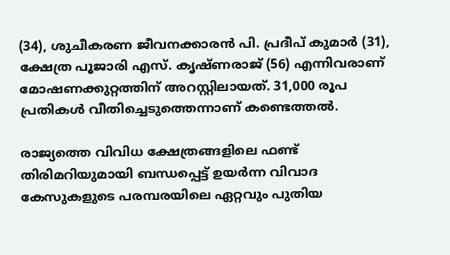(34), ശുചീകരണ ജീവനക്കാരൻ പി. പ്രദീപ് കുമാർ (31), ക്ഷേത്ര പൂജാരി എസ്. കൃഷ്ണരാജ് (56) എന്നിവരാണ് മോഷണക്കുറ്റത്തിന് അറസ്റ്റിലാ‍യത്. 31,000 രൂപ പ്രതികൾ വീതിച്ചെടുത്തെന്നാണ് കണ്ടെത്തൽ.

രാജ്യത്തെ വിവിധ ക്ഷേത്രങ്ങളിലെ ഫണ്ട് തിരിമറിയുമായി ബന്ധപ്പെട്ട് ഉയർന്ന വിവാദ കേസുകളുടെ പരമ്പരയിലെ ഏറ്റവും പുതിയ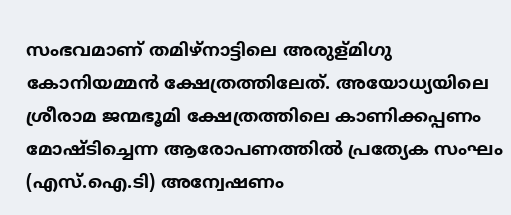സംഭവമാണ് തമിഴ്നാട്ടിലെ അരുള്മിഗു കോനിയമ്മൻ ക്ഷേത്രത്തിലേത്. അയോധ്യയിലെ ശ്രീരാമ ജന്മഭൂമി ക്ഷേത്രത്തിലെ കാണിക്കപ്പണം മോഷ്ടിച്ചെന്ന ആരോപണത്തിൽ പ്രത്യേക സംഘം (എസ്.ഐ.ടി) അന്വേഷണം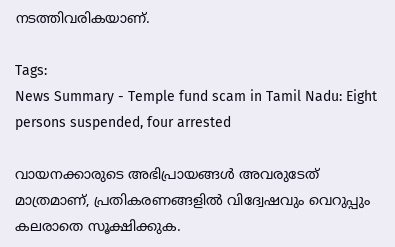നടത്തിവരികയാണ്.

Tags:
News Summary - Temple fund scam in Tamil Nadu: Eight persons suspended, four arrested

വായനക്കാരുടെ അഭിപ്രായങ്ങള്‍ അവരുടേത് മാത്രമാണ്, പ്രതികരണങ്ങളിൽ വിദ്വേഷവും വെറുപ്പും കലരാതെ സൂക്ഷിക്കുക.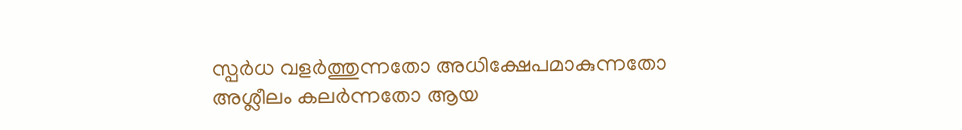സ്പർധ വളർത്തുന്നതോ അധിക്ഷേപമാകുന്നതോ അശ്ലീലം കലർന്നതോ ആയ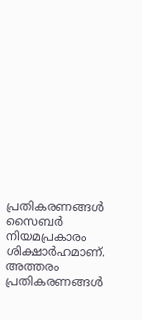പ്രതികരണങ്ങൾ സൈബർ നിയമപ്രകാരം ശിക്ഷാർഹമാണ്. അത്തരം പ്രതികരണങ്ങൾ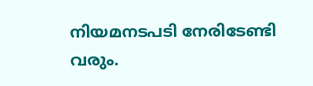നിയമനടപടി നേരിടേണ്ടി വരും.